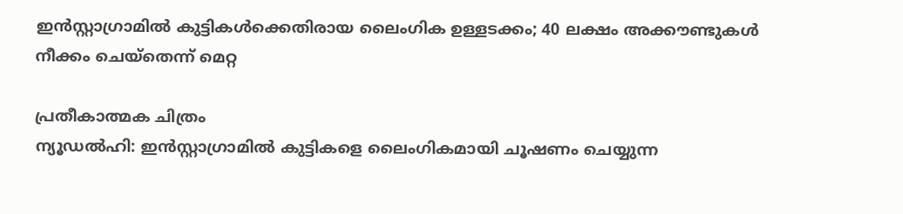ഇൻസ്റ്റാഗ്രാമിൽ കുട്ടികൾക്കെതിരായ ലൈംഗിക ഉള്ളടക്കം; 40 ലക്ഷം അക്കൗണ്ടുകൾ നീക്കം ചെയ്തെന്ന് മെറ്റ

പ്രതീകാത്മക ചിത്രം
ന്യൂഡൽഹി: ഇൻസ്റ്റാഗ്രാമിൽ കുട്ടികളെ ലൈംഗികമായി ചൂഷണം ചെയ്യുന്ന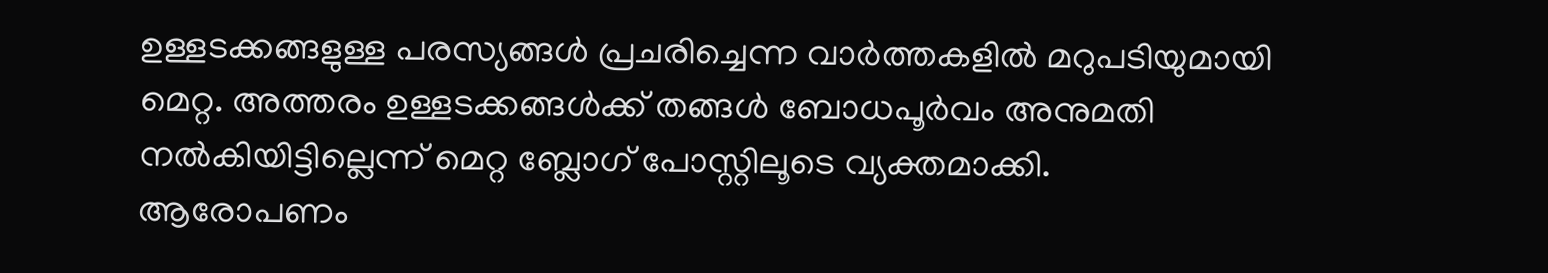ഉള്ളടക്കങ്ങളുള്ള പരസ്യങ്ങൾ പ്രചരിച്ചെന്ന വാർത്തകളിൽ മറുപടിയുമായി മെറ്റ. അത്തരം ഉള്ളടക്കങ്ങൾക്ക് തങ്ങൾ ബോധപൂർവം അനുമതി നൽകിയിട്ടില്ലെന്ന് മെറ്റ ബ്ലോഗ് പോസ്റ്റിലൂടെ വ്യക്തമാക്കി.
ആരോപണം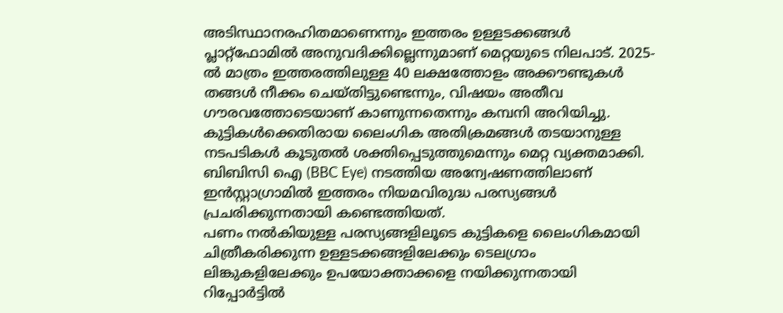അടിസ്ഥാനരഹിതമാണെന്നും ഇത്തരം ഉള്ളടക്കങ്ങൾ പ്ലാറ്റ്ഫോമിൽ അനുവദിക്കില്ലെന്നുമാണ് മെറ്റയുടെ നിലപാട്. 2025-ൽ മാത്രം ഇത്തരത്തിലുള്ള 40 ലക്ഷത്തോളം അക്കൗണ്ടുകൾ തങ്ങൾ നീക്കം ചെയ്തിട്ടുണ്ടെന്നും, വിഷയം അതീവ ഗൗരവത്തോടെയാണ് കാണുന്നതെന്നും കമ്പനി അറിയിച്ചു.
കുട്ടികൾക്കെതിരായ ലൈംഗിക അതിക്രമങ്ങൾ തടയാനുള്ള നടപടികൾ കൂടുതൽ ശക്തിപ്പെടുത്തുമെന്നും മെറ്റ വ്യക്തമാക്കി. ബിബിസി ഐ (BBC Eye) നടത്തിയ അന്വേഷണത്തിലാണ് ഇൻസ്റ്റാഗ്രാമിൽ ഇത്തരം നിയമവിരുദ്ധ പരസ്യങ്ങൾ പ്രചരിക്കുന്നതായി കണ്ടെത്തിയത്.
പണം നൽകിയുള്ള പരസ്യങ്ങളിലൂടെ കുട്ടികളെ ലൈംഗികമായി ചിത്രീകരിക്കുന്ന ഉള്ളടക്കങ്ങളിലേക്കും ടെലഗ്രാം ലിങ്കുകളിലേക്കും ഉപയോക്താക്കളെ നയിക്കുന്നതായി റിപ്പോർട്ടിൽ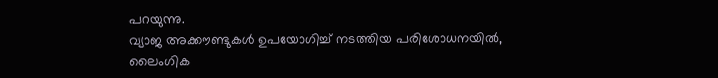പറയുന്നു.
വ്യാജ അക്കൗണ്ടുകൾ ഉപയോഗിച്ച് നടത്തിയ പരിശോധനയിൽ, ലൈംഗിക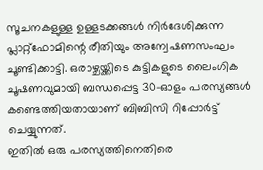സൂചനകളുള്ള ഉള്ളടക്കങ്ങൾ നിർദേശിക്കുന്ന പ്ലാറ്റ്ഫോമിന്റെ രീതിയും അന്വേഷണസംഘം ചൂണ്ടിക്കാട്ടി. ഒരാഴ്ചയ്ക്കിടെ കുട്ടികളുടെ ലൈംഗിക ചൂഷണവുമായി ബന്ധപ്പെട്ട 30-ഓളം പരസ്യങ്ങൾ കണ്ടെത്തിയതായാണ് ബിബിസി റിപ്പോർട്ട് ചെയ്യുന്നത്.
ഇതിൽ ഒരു പരസ്യത്തിനെതിരെ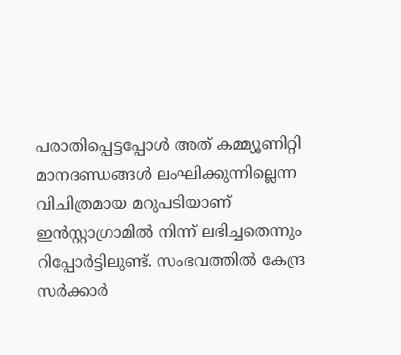പരാതിപ്പെട്ടപ്പോൾ അത് കമ്മ്യൂണിറ്റി മാനദണ്ഡങ്ങൾ ലംഘിക്കുന്നില്ലെന്ന വിചിത്രമായ മറുപടിയാണ് ഇൻസ്റ്റാഗ്രാമിൽ നിന്ന് ലഭിച്ചതെന്നും റിപ്പോർട്ടിലുണ്ട്. സംഭവത്തിൽ കേന്ദ്ര സർക്കാർ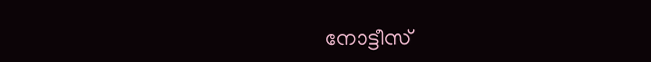നോട്ടീസ്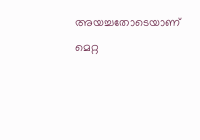അയച്ചതോടെയാണ് മെറ്റ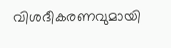വിശദീകരണവുമായി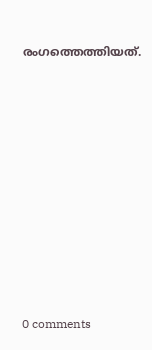രംഗത്തെത്തിയത്.










0 comments